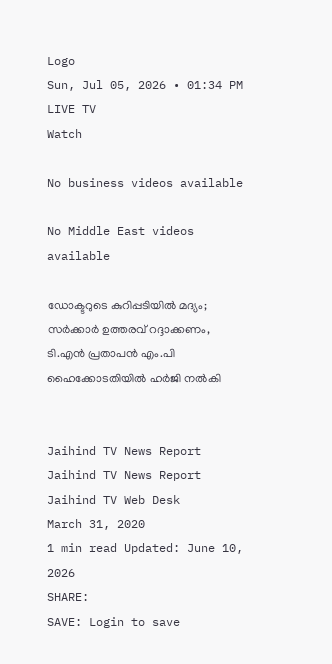Logo
Sun, Jul 05, 2026 • 01:34 PM
LIVE TV
Watch

No business videos available

No Middle East videos available

ഡോക്ടറുടെ കുറിപ്പടിയില്‍ മദ്യം; സര്‍ക്കാര്‍ ഉത്തരവ് റദ്ദാക്കണം, ടി.എന്‍ പ്രതാപന്‍ എം.പി ഹൈക്കോടതിയില്‍ ഹര്‍ജി നല്‍കി


Jaihind TV News Report
Jaihind TV News Report
Jaihind TV Web Desk
March 31, 2020
1 min read Updated: June 10, 2026
SHARE:
SAVE: Login to save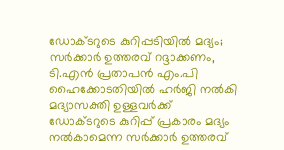ഡോക്ടറുടെ കുറിപ്പടിയില്‍ മദ്യം; സര്‍ക്കാര്‍ ഉത്തരവ് റദ്ദാക്കണം, ടി.എന്‍ പ്രതാപന്‍ എം.പി ഹൈക്കോടതിയില്‍ ഹര്‍ജി നല്‍കി
മദ്യാസക്തി ഉള്ളവര്‍ക്ക് ഡോക്ടറുടെ കുറിപ്പ് പ്രകാരം മദ്യം നല്‍കാമെന്ന സര്‍ക്കാര്‍ ഉത്തരവ്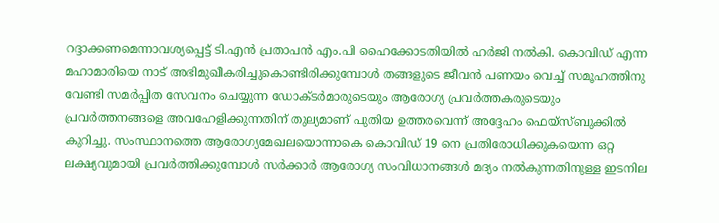റദ്ദാക്കണമെന്നാവശ്യപ്പെട്ട് ടി.എന്‍ പ്രതാപന്‍ എം.പി ഹൈക്കോടതിയില്‍ ഹര്‍ജി നല്‍കി. കൊവിഡ് എന്ന മഹാമാരിയെ നാട് അഭിമുഖീകരിച്ചുകൊണ്ടിരിക്കുമ്പോള്‍ തങ്ങളുടെ ജീവൻ പണയം വെച്ച് സമൂഹത്തിനു വേണ്ടി സമർപ്പിത സേവനം ചെയ്യുന്ന ഡോക്ടർമാരുടെയും ആരോഗ്യ പ്രവർത്തകരുടെയും പ്രവർത്തനങ്ങളെ അവഹേളിക്കുന്നതിന് തുല്യമാണ് പുതിയ ഉത്തരവെന്ന് അദ്ദേഹം ഫെയ്സ്ബുക്കില്‍ കുറിച്ചു. സംസ്ഥാനത്തെ ആരോഗ്യമേഖലയൊന്നാകെ കൊവിഡ് 19 നെ പ്രതിരോധിക്കുകയെന്ന ഒറ്റ ലക്ഷ്യവുമായി പ്രവർത്തിക്കുമ്പോൾ സർക്കാർ ആരോഗ്യ സംവിധാനങ്ങൾ മദ്യം നൽകുന്നതിനുള്ള ഇടനില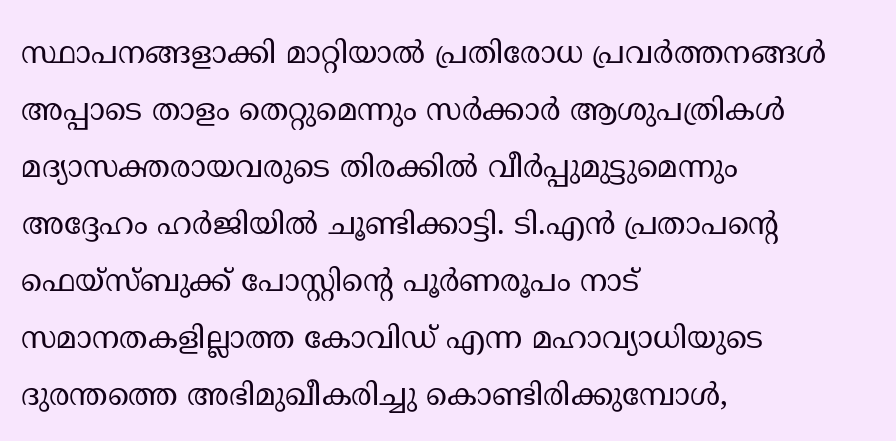സ്ഥാപനങ്ങളാക്കി മാറ്റിയാൽ പ്രതിരോധ പ്രവർത്തനങ്ങൾ അപ്പാടെ താളം തെറ്റുമെന്നും സർക്കാർ ആശുപത്രികൾ മദ്യാസക്തരായവരുടെ തിരക്കിൽ വീർപ്പുമുട്ടുമെന്നും അദ്ദേഹം ഹര്‍ജിയില്‍ ചൂണ്ടിക്കാട്ടി. ടി.എന്‍ പ്രതാപന്‍റെ ഫെയ്സ്ബുക്ക് പോസ്റ്റിന്‍റെ പൂര്‍ണരൂപം നാട് സമാനതകളില്ലാത്ത കോവിഡ് എന്ന മഹാവ്യാധിയുടെ ദുരന്തത്തെ അഭിമുഖീകരിച്ചു കൊണ്ടിരിക്കുമ്പോൾ,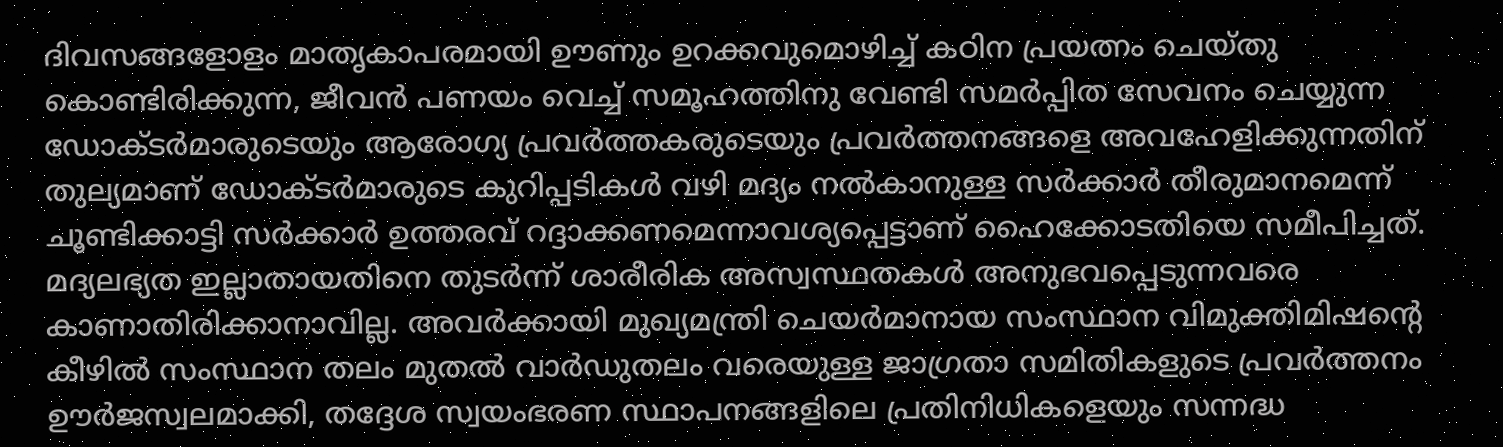ദിവസങ്ങളോളം മാതൃകാപരമായി ഊണും ഉറക്കവുമൊഴിച്ച് കഠിന പ്രയത്നം ചെയ്തു കൊണ്ടിരിക്കുന്ന, ജീവൻ പണയം വെച്ച് സമൂഹത്തിനു വേണ്ടി സമർപ്പിത സേവനം ചെയ്യുന്ന ഡോക്ടർമാരുടെയും ആരോഗ്യ പ്രവർത്തകരുടെയും പ്രവർത്തനങ്ങളെ അവഹേളിക്കുന്നതിന് തുല്യമാണ് ഡോക്ടർമാരുടെ കുറിപ്പടികൾ വഴി മദ്യം നൽകാനുള്ള സർക്കാർ തീരുമാനമെന്ന് ചൂണ്ടിക്കാട്ടി സർക്കാർ ഉത്തരവ് റദ്ദാക്കണമെന്നാവശ്യപ്പെട്ടാണ് ഹൈക്കോടതിയെ സമീപിച്ചത്. മദ്യലഭ്യത ഇല്ലാതായതിനെ തുടർന്ന് ശാരീരിക അസ്വസ്ഥതകൾ അനുഭവപ്പെടുന്നവരെ കാണാതിരിക്കാനാവില്ല. അവർക്കായി മുഖ്യമന്ത്രി ചെയർമാനായ സംസ്ഥാന വിമുക്തിമിഷൻ്റെ കീഴിൽ സംസ്ഥാന തലം മുതൽ വാർഡുതലം വരെയുള്ള ജാഗ്രതാ സമിതികളുടെ പ്രവർത്തനം ഊർജസ്വലമാക്കി, തദ്ദേശ സ്വയംഭരണ സ്ഥാപനങ്ങളിലെ പ്രതിനിധികളെയും സന്നദ്ധ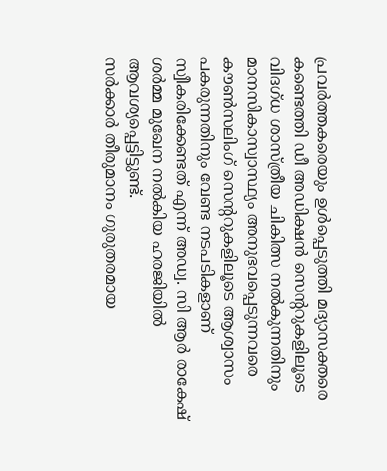പ്രവർത്തകരെയും ഉൾപ്പെടുത്തി മദ്യാസക്തരെ കണ്ടെത്തി ഡീ അഡിക്ഷൻ സെൻ്ററുകളിലൂടെ വിദഗ്ധ ശാസ്ത്രീയ ചികിത്സ നൽകുന്നതിനും മാനസികാസ്വാസ്ഥ്യം അനുഭവപ്പെടുന്നവരെ കൗൺസലിംഗ് സെൻ്ററുകളിലൂടെ ആശ്വാസം പകരുന്നതിനും വേണ്ട നടപടികളാണ് സ്വീകരിക്കേണ്ടത് എന്ന് അഡ്വ. സി ആർ രാകേഷ് ശർമ്മ മുഖേന നൽകിയ ഹരജിയിൽ ആവശ്യപ്പെട്ടിട്ടുണ്ട്.
സർക്കാർ തീരുമാനം ഗുരുതരമായ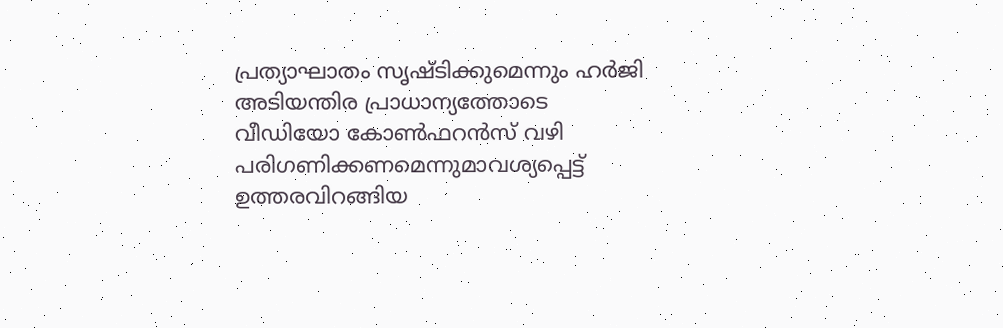പ്രത്യാഘാതം സൃഷ്ടിക്കുമെന്നും ഹർജി അടിയന്തിര പ്രാധാന്യത്തോടെ വീഡിയോ കോൺഫറൻസ് വഴി പരിഗണിക്കണമെന്നുമാവശ്യപ്പെട്ട് ഉത്തരവിറങ്ങിയ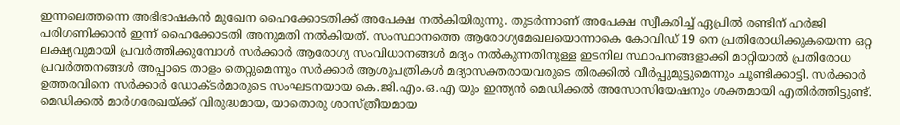ഇന്നലെത്തന്നെ അഭിഭാഷകൻ മുഖേന ഹൈക്കോടതിക്ക് അപേക്ഷ നൽകിയിരുന്നു. തുടർന്നാണ് അപേക്ഷ സ്വീകരിച്ച് ഏപ്രിൽ രണ്ടിന് ഹർജി പരിഗണിക്കാൻ ഇന്ന് ഹൈക്കോടതി അനുമതി നൽകിയത്. സംസ്ഥാനത്തെ ആരോഗ്യമേഖലയൊന്നാകെ കോവിഡ് 19 നെ പ്രതിരോധിക്കുകയെന്ന ഒറ്റ ലക്ഷ്യവുമായി പ്രവർത്തിക്കുമ്പോൾ സർക്കാർ ആരോഗ്യ സംവിധാനങ്ങൾ മദ്യം നൽകുന്നതിനുള്ള ഇടനില സ്ഥാപനങ്ങളാക്കി മാറ്റിയാൽ പ്രതിരോധ പ്രവർത്തനങ്ങൾ അപ്പാടെ താളം തെറ്റുമെന്നും സർക്കാർ ആശുപത്രികൾ മദ്യാസക്തരായവരുടെ തിരക്കിൽ വീർപ്പുമുട്ടുമെന്നും ചൂണ്ടിക്കാട്ടി. സർക്കാർ ഉത്തരവിനെ സർക്കാർ ഡോക്ടർമാരുടെ സംഘടനയായ കെ.ജി.എം.ഒ.എ യും ഇന്ത്യൻ മെഡിക്കൽ അസോസിയേഷനും ശക്തമായി എതിർത്തിട്ടുണ്ട്. മെഡിക്കൽ മാർഗരേഖയ്ക്ക് വിരുദ്ധമായ, യാതൊരു ശാസ്ത്രീയമായ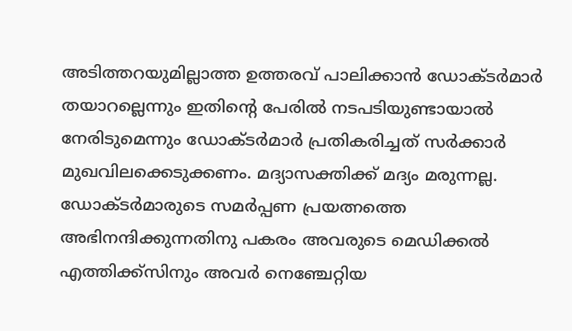അടിത്തറയുമില്ലാത്ത ഉത്തരവ് പാലിക്കാൻ ഡോക്ടർമാർ തയാറല്ലെന്നും ഇതിന്റെ പേരിൽ നടപടിയുണ്ടായാൽ നേരിടുമെന്നും ഡോക്ടർമാർ പ്രതികരിച്ചത് സർക്കാർ മുഖവിലക്കെടുക്കണം. മദ്യാസക്തിക്ക് മദ്യം മരുന്നല്ല. ഡോക്ടർമാരുടെ സമർപ്പണ പ്രയത്നത്തെ അഭിനന്ദിക്കുന്നതിനു പകരം അവരുടെ മെഡിക്കൽ എത്തിക്ക്സിനും അവർ നെഞ്ചേറ്റിയ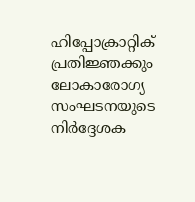ഹിപ്പോക്രാറ്റിക് പ്രതിജ്ഞക്കും ലോകാരോഗ്യ സംഘടനയുടെ നിർദ്ദേശക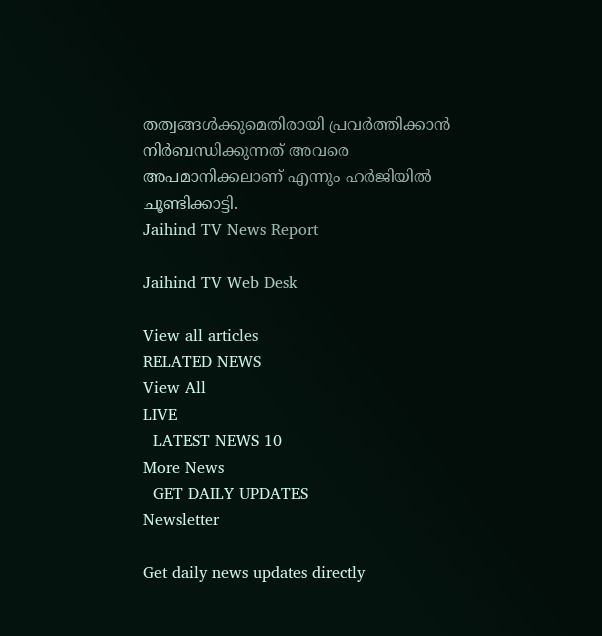തത്വങ്ങൾക്കുമെതിരായി പ്രവർത്തിക്കാൻ നിർബന്ധിക്കുന്നത് അവരെ അപമാനിക്കലാണ് എന്നും ഹർജിയിൽ ചൂണ്ടിക്കാട്ടി.
Jaihind TV News Report

Jaihind TV Web Desk

View all articles
RELATED NEWS
View All
LIVE
  LATEST NEWS 10
More News
  GET DAILY UPDATES
Newsletter

Get daily news updates directly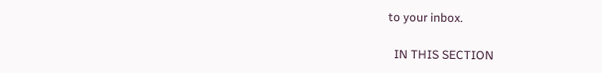to your inbox.

  IN THIS SECTION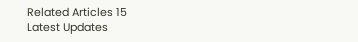Related Articles 15
Latest Updates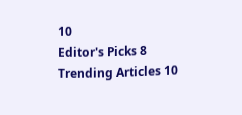10
Editor's Picks 8
Trending Articles 10